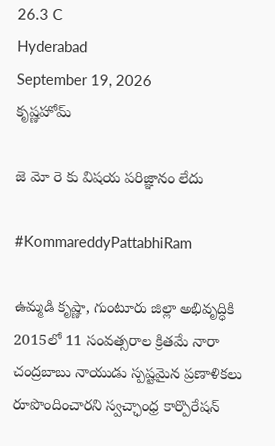26.3 C
Hyderabad
September 19, 2026
కృష్ణహోమ్

జె మో రె కు విషయ పరిజ్ఞానం లేదు

#KommareddyPattabhiRam

ఉమ్మడి కృష్ణా, గుంటూరు జిల్లా అభివృద్ధికి 2015లో 11 సంవత్సరాల క్రితమే నారా చంద్రబాబు నాయుడు స్పష్టమైన ప్రణాళికలు రూపొందించారని స్వచ్ఛాంధ్ర కార్పొరేషన్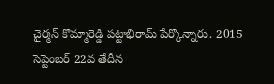చైర్మన్ కొమ్మారెడ్డి పట్టాభిరామ్ పేర్కొన్నారు. 2015 సెప్టెంబర్ 22వ తేదీన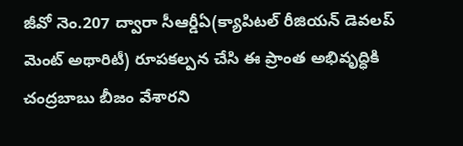జీవో నెం.207 ద్వారా సీఆర్డీఏ(క్యాపిటల్ రీజియన్ డెవలప్ మెంట్ అథారిటీ) రూపకల్పన చేసి ఈ ప్రాంత అభివృద్ధికి చంద్రబాబు బీజం వేశారని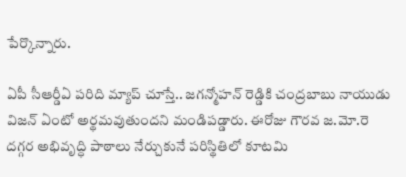పేర్కొన్నారు.

ఏపీ సీఆర్డీఏ పరిది మ్యాప్ చూస్తే.. జగన్మోహన్ రెడ్డికి చంద్రబాబు నాయుడు విజన్ ఏంటో అర్థమవుతుందని మండిపడ్డారు. ఈరోజు గౌరవ జ.మో.రె దగ్గర అభివృద్ధి పాఠాలు నేర్చుకునే పరిస్థితిలో కూటమి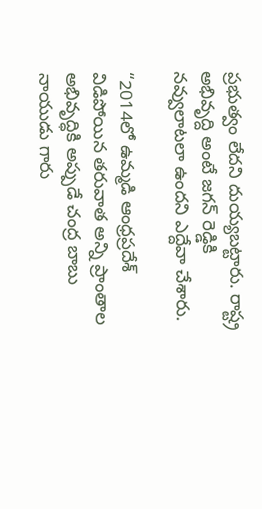ప్రభుత్వం లేదని దుయ్యబట్టారు. రాష్ట్ర అభివృద్ది అంటే జగన్ రెడ్డికి నవ్వులాటలా ఉందని ఎద్దేవా చేశారు.

“2014లో ఉమ్మడి ఆంధ్రప్రదేశ్ విడిపోయిన తరువాత అన్ని ప్రాంతాల అభివృద్ధికి అప్పుడే చంద్ర బాబు నాయుడు గారు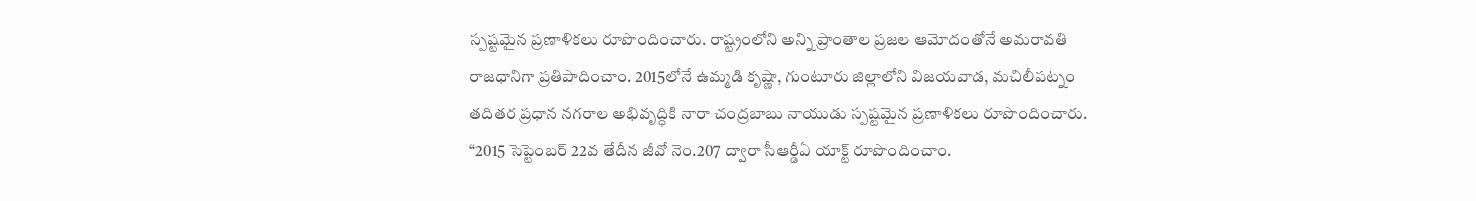స్పష్టమైన ప్రణాళికలు రూపొందించారు. రాష్ట్రంలోని అన్ని ప్రాంతాల ప్రజల ఆమోదంతోనే అమరావతి రాజధానిగా ప్రతిపాదించాం. 2015లోనే ఉమ్మడి కృష్ణా, గుంటూరు జిల్లాలోని విజయవాడ, మచిలీపట్నం తదితర ప్రధాన నగరాల అభివృద్ధికి నారా చంద్రబాబు నాయుడు స్పష్టమైన ప్రణాళికలు రూపొందించారు. “2015 సెప్టెంబర్ 22వ తేదీన జీవో నెం.207 ద్వారా సీఆర్డీఏ యాక్ట్ రూపొందించాం.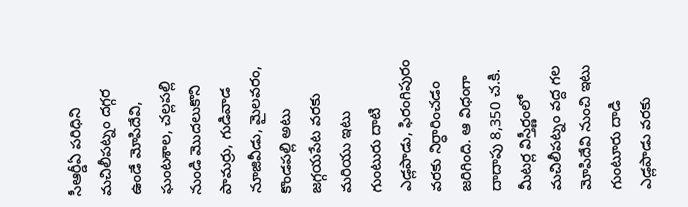సీఆర్డీఏ పరిధిని మచిలీపట్నం దగ్గర ఉండే మోపిదేవి, ఘంటశాల, చల్లపల్లి నుండి మొదలుకొని పామర్రు, గుడివాడ నూజివీడు, మైలవరం, కొండపల్లి అటు జగ్గయపేట వరకు మరియు ఇటు గుంటురు దాటి ఎడ్లపాడు, ఫిరంగిపురం వరకు నిర్ధారించడం జరిగింది. ఆ విధంగా దాదాపు 8,350 చ.కి. మీటర్ల విస్తీర్ణంలో మచిలీపట్నం వద్ద గల మోపిదేవి నుంచి ఇటు గుంటూరు దాడి ఎడ్లపాడు వరకు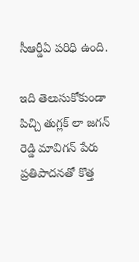సీఆర్డీఏ పరిధి ఉంది.

ఇది తెలుసుకోకుండా పిచ్చి తుగ్లక్ లా జగన్ రెడ్డి మావిగన్ పేరు ప్రతిపాదనతో కొత్త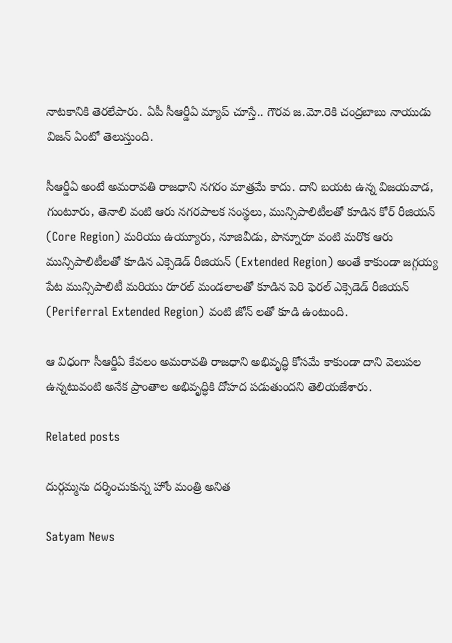నాటకానికి తెరలేపారు. ఏపీ సీఆర్డీఏ మ్యాప్ చూస్తే.. గౌరవ జ.మో.రెకి చంద్రబాబు నాయుడు విజన్ ఏంటో తెలుస్తుంది.

సీఆర్డీఏ అంటే అమరావతి రాజధాని నగరం మాత్రమే కాదు. దాని బయట ఉన్న విజయవాడ, గుంటూరు, తెనాలి వంటి ఆరు నగరపాలక సంస్థలు, మున్సిపాలిటీలతో కూడిన కోర్ రీజియన్ (Core Region) మరియు ఉయ్యూరు, నూజివీడు, పొన్నూరూ వంటి మరొక ఆరు మున్సిపాలిటీలతో కూడిన ఎక్సెడెడ్ రీజియన్ (Extended Region) అంతే కాకుండా జగ్గయ్య పేట మున్సిపాలిటీ మరియు రూరల్ మండలాలతో కూడిన పెరి ఫెరల్ ఎక్సెడెడ్ రీజియన్ (Periferral Extended Region) వంటి జోన్ లతో కూడి ఉంటుంది.

ఆ విధంగా సీఆర్డీఏ కేవలం అమరావతి రాజధాని అభివృద్ధి కోసమే కాకుండా దాని వెలుపల ఉన్నటువంటి అనేక ప్రాంతాల అభివృద్ధికి దోహద పడుతుందని తెలియజేశారు.

Related posts

దుర్గమ్మను దర్శించుకున్న హోం మంత్రి అనిత

Satyam News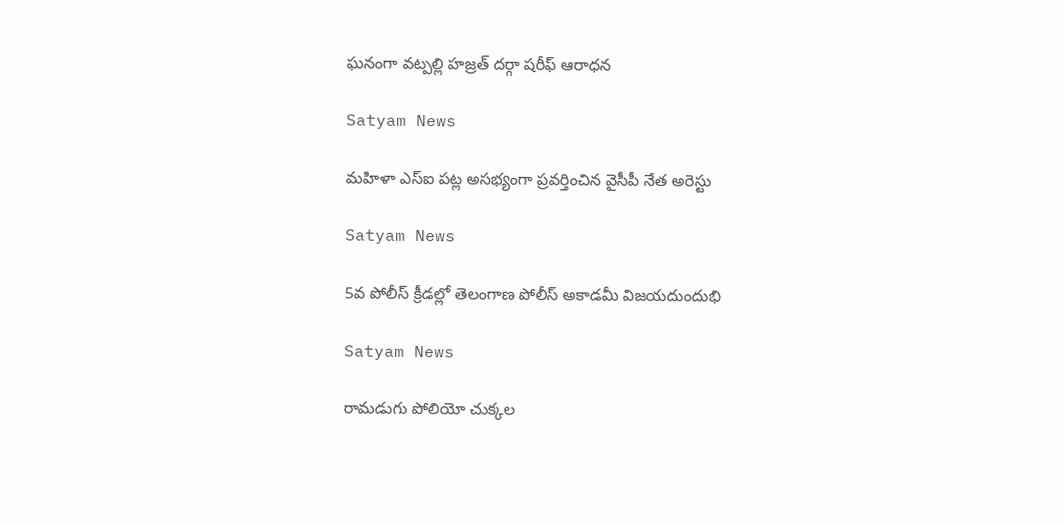ఘనంగా వట్పల్లి హజ్రత్ దర్గా షరీఫ్ ఆరాధన

Satyam News

మహిళా ఎస్ఐ పట్ల అసభ్యంగా ప్రవర్తించిన వైసీపీ నేత అరెస్టు

Satyam News

5వ పోలీస్ క్రీడల్లో తెలంగాణ పోలీస్ అకాడమీ విజయదుందుభి

Satyam News

రామడుగు పోలియో చుక్కల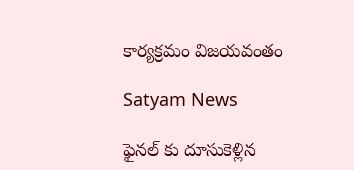కార్యక్రమం విజయవంతం

Satyam News

ఫైనల్ కు దూసుకెళ్లిన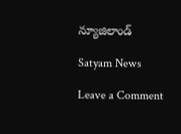న్యూజిలాండ్

Satyam News

Leave a Comment